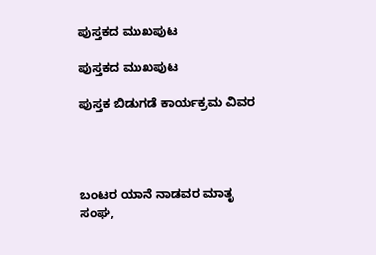ಪುಸ್ತಕದ ಮುಖಪುಟ

ಪುಸ್ತಕದ ಮುಖಪುಟ

ಪುಸ್ತಕ ಬಿಡುಗಡೆ ಕಾರ್ಯಕ್ರಮ ವಿವರ




ಬಂಟರ ಯಾನೆ ನಾಡವರ ಮಾತೃ ಸಂಘ,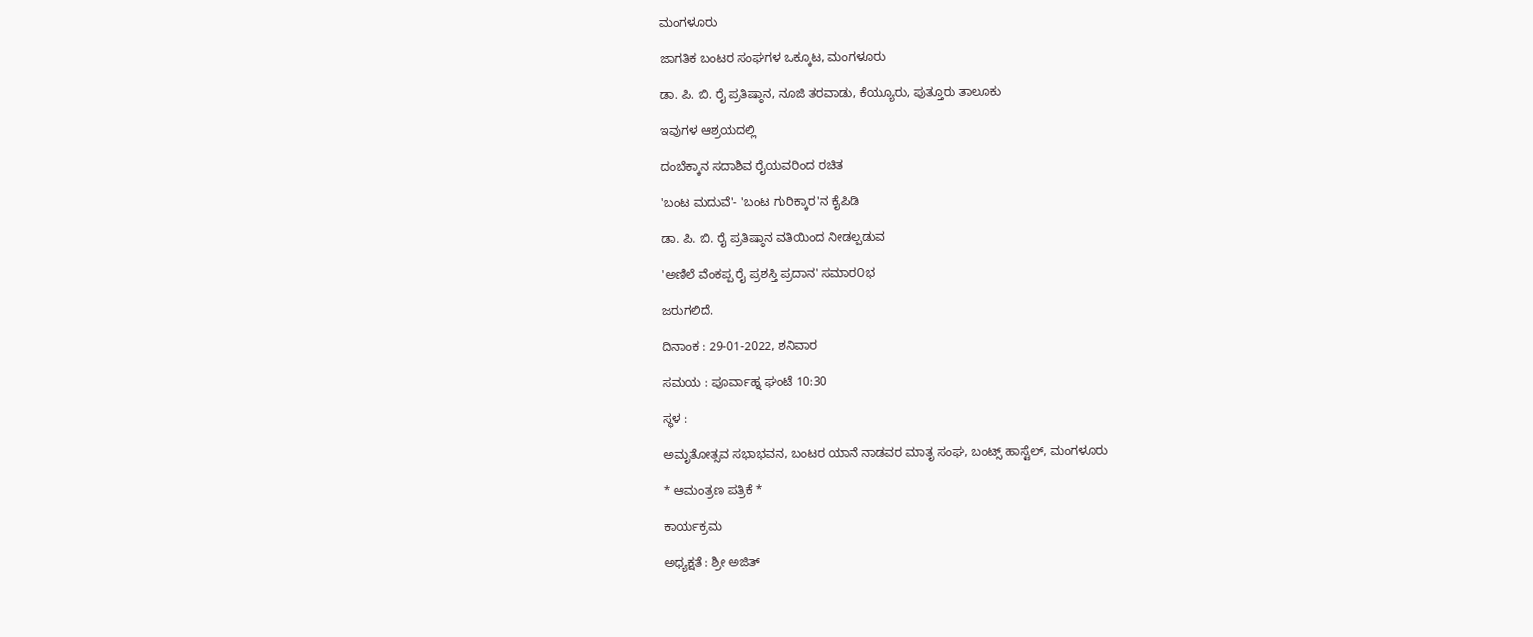ಮಂಗಳೂರು

ಜಾಗತಿಕ ಬಂಟರ ಸಂಘಗಳ ಒಕ್ಕೂಟ, ಮಂಗಳೂರು

ಡಾ. ಪಿ. ಬಿ. ರೈ ಪ್ರತಿಷ್ಠಾನ, ನೂಜಿ ತರವಾಡು, ಕೆಯ್ಯೂರು, ಪುತ್ತೂರು ತಾಲೂಕು

ಇವುಗಳ ಆಶ್ರಯದಲ್ಲಿ

ದಂಬೆಕ್ಕಾನ ಸದಾಶಿವ ರೈಯವರಿಂದ ರಚಿತ

'ಬಂಟ ಮದುವೆ'- 'ಬಂಟ ಗುರಿಕ್ಕಾರ'ನ ಕೈಪಿಡಿ

ಡಾ. ಪಿ. ಬಿ. ರೈ ಪ್ರತಿಷ್ಠಾನ ವತಿಯಿಂದ ನೀಡಲ್ಪಡುವ

'ಅಣಿಲೆ ವೆಂಕಪ್ಪ ರೈ ಪ್ರಶಸ್ತಿ ಪ್ರದಾನ' ಸಮಾರ೦ಭ

ಜರುಗಲಿದೆ.

ದಿನಾಂಕ : 29-01-2022, ಶನಿವಾರ

ಸಮಯ : ಪೂರ್ವಾಹ್ನ ಘಂಟೆ 10:30

ಸ್ಥಳ :

ಅಮೃತೋತ್ಸವ ಸಭಾಭವನ, ಬಂಟರ ಯಾನೆ ನಾಡವರ ಮಾತೃ ಸಂಘ, ಬಂಟ್ಸ್ ಹಾಸ್ಟೆಲ್, ಮಂಗಳೂರು

* ಆಮಂತ್ರಣ ಪತ್ರಿಕೆ *

ಕಾರ್ಯಕ್ರಮ

ಅಧ್ಯಕ್ಷತೆ : ಶ್ರೀ ಅಜಿತ್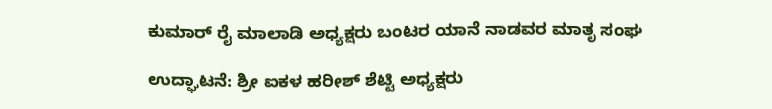ಕುಮಾರ್ ರೈ ಮಾಲಾಡಿ ಅಧ್ಯಕ್ಷರು ಬಂಟರ ಯಾನೆ ನಾಡವರ ಮಾತೃ ಸಂಘ

ಉದ್ಘಾಟನೆ: ಶ್ರೀ ಐಕಳ ಹರೀಶ್ ಶೆಟ್ಟಿ ಅಧ್ಯಕ್ಷರು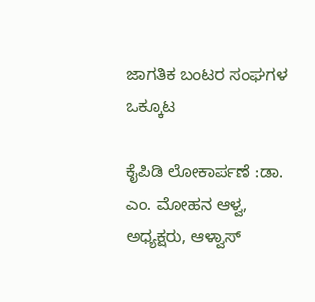ಜಾಗತಿಕ ಬಂಟರ ಸಂಘಗಳ ಒಕ್ಕೂಟ

ಕೈಪಿಡಿ ಲೋಕಾರ್ಪಣೆ :ಡಾ. ಎಂ. ಮೋಹನ ಆಳ್ವ, ಅಧ್ಯಕ್ಷರು, ಆಳ್ವಾಸ್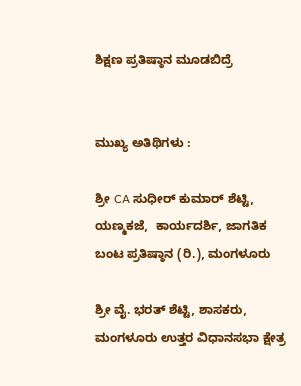ಶಿಕ್ಷಣ ಪ್ರತಿಷ್ಠಾನ ಮೂಡಬಿದ್ರೆ


ಮುಖ್ಯ ಅತಿಥಿಗಳು :

ಶ್ರೀ CA ಸುಧೀರ್ ಕುಮಾರ್ ಶೆಟ್ಟಿ, ಯಣ್ಮಕಜೆ,  ಕಾರ್ಯದರ್ಶಿ, ಜಾಗತಿಕ ಬಂಟ ಪ್ರತಿಷ್ಠಾನ (ರಿ.), ಮಂಗಳೂರು

ಶ್ರೀ ವೈ. ಭರತ್ ಶೆಟ್ಟಿ, ಶಾಸಕರು, ಮಂಗಳೂರು ಉತ್ತರ ವಿಧಾನಸಭಾ ಕ್ಷೇತ್ರ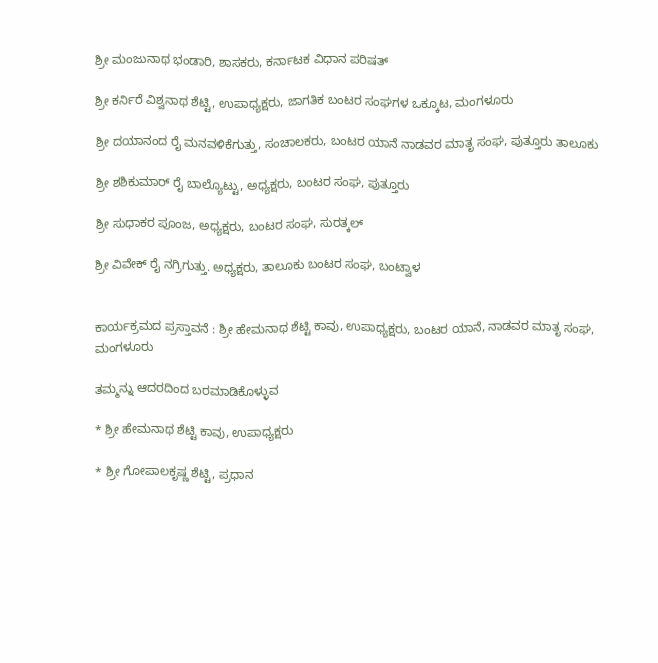ಶ್ರೀ ಮಂಜುನಾಥ ಭಂಡಾರಿ, ಶಾಸಕರು, ಕರ್ನಾಟಕ ವಿಧಾನ ಪರಿಷತ್

ಶ್ರೀ ಕರ್ನಿರೆ ವಿಶ್ವನಾಥ ಶೆಟ್ಟಿ, ಉಪಾಧ್ಯಕ್ಷರು, ಜಾಗತಿಕ ಬಂಟರ ಸಂಘಗಳ ಒಕ್ಕೂಟ, ಮಂಗಳೂರು

ಶ್ರೀ ದಯಾನಂದ ರೈ ಮನವಳಿಕೆಗುತ್ತು, ಸಂಚಾಲಕರು, ಬಂಟರ ಯಾನೆ ನಾಡವರ ಮಾತೃ ಸಂಘ, ಪುತ್ತೂರು ತಾಲೂಕು

ಶ್ರೀ ಶಶಿಕುಮಾರ್ ರೈ ಬಾಲ್ಯೊಟ್ಟು, ಅಧ್ಯಕ್ಷರು, ಬಂಟರ ಸಂಘ, ಪುತ್ತೂರು

ಶ್ರೀ ಸುಧಾಕರ ಪೂಂಜ, ಅಧ್ಯಕ್ಷರು, ಬಂಟರ ಸಂಘ, ಸುರತ್ಕಲ್

ಶ್ರೀ ವಿವೇಕ್ ರೈ ನಗ್ರಿಗುತ್ತು. ಅಧ್ಯಕ್ಷರು, ತಾಲೂಕು ಬಂಟರ ಸಂಘ, ಬಂಟ್ವಾಳ


ಕಾರ್ಯಕ್ರಮದ ಪ್ರಸ್ತಾವನೆ : ಶ್ರೀ ಹೇಮನಾಥ ಶೆಟ್ಟಿ ಕಾವು, ಉಪಾಧ್ಯಕ್ಷರು, ಬಂಟರ ಯಾನೆ, ನಾಡವರ ಮಾತೃ ಸಂಘ, ಮಂಗಳೂರು

ತಮ್ಮನ್ನು ಆದರದಿಂದ ಬರಮಾಡಿಕೊಳ್ಳುವ

* ಶ್ರೀ ಹೇಮನಾಥ ಶೆಟ್ಟಿ ಕಾವು, ಉಪಾಧ್ಯಕ್ಷರು

* ಶ್ರೀ ಗೋಪಾಲಕೃಷ್ಣ ಶೆಟ್ಟಿ, ಪ್ರಧಾನ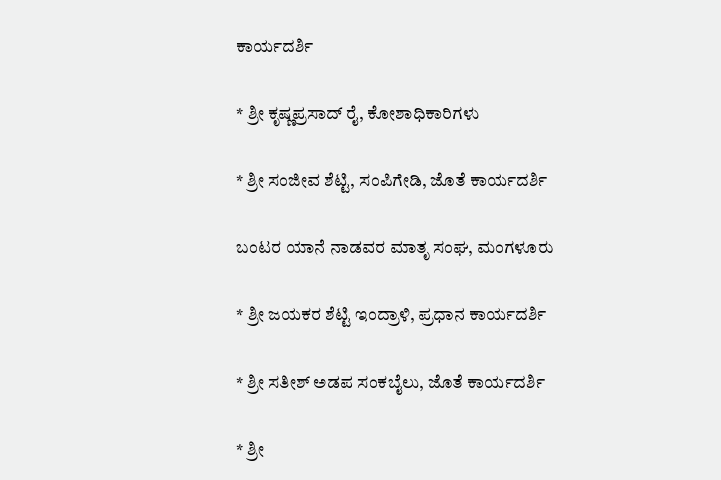ಕಾರ್ಯದರ್ಶಿ

* ಶ್ರೀ ಕೃಷ್ಣಪ್ರಸಾದ್ ರೈ, ಕೋಶಾಧಿಕಾರಿಗಳು

* ಶ್ರೀ ಸಂಜೀವ ಶೆಟ್ಟಿ, ಸಂಪಿಗೇಡಿ, ಜೊತೆ ಕಾರ್ಯದರ್ಶಿ

ಬಂಟರ ಯಾನೆ ನಾಡವರ ಮಾತೃ ಸಂಘ, ಮಂಗಳೂರು

* ಶ್ರೀ ಜಯಕರ ಶೆಟ್ಟಿ ಇಂದ್ರಾಳಿ, ಪ್ರಧಾನ ಕಾರ್ಯದರ್ಶಿ

* ಶ್ರೀ ಸತೀಶ್ ಅಡಪ ಸಂಕಬೈಲು, ಜೊತೆ ಕಾರ್ಯದರ್ಶಿ

* ಶ್ರೀ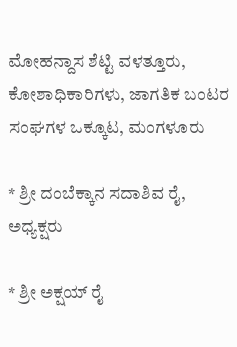ಮೋಹನ್ದಾಸ ಶೆಟ್ಟಿ ವಳತ್ತೂರು, ಕೋಶಾಧಿಕಾರಿಗಳು, ಜಾಗತಿಕ ಬಂಟರ ಸಂಘಗಳ ಒಕ್ಕೂಟ, ಮಂಗಳೂರು

* ಶ್ರೀ ದಂಬೆಕ್ಕಾನ ಸದಾಶಿವ ರೈ, ಅಧ್ಯಕ್ಷರು

* ಶ್ರೀ ಅಕ್ಷಯ್ ರೈ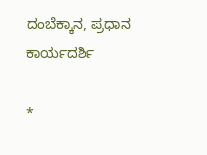ದಂಬೆಕ್ಕಾನ, ಪ್ರಧಾನ ಕಾರ್ಯದರ್ಶಿ

*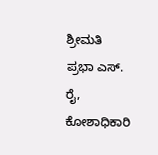ಶ್ರೀಮತಿ ಪ್ರಭಾ ಎಸ್. ರೈ, ಕೋಶಾಧಿಕಾರಿ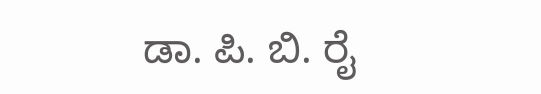ಡಾ. ಪಿ. ಬಿ. ರೈ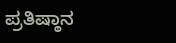ಪ್ರತಿಷ್ಠಾನ